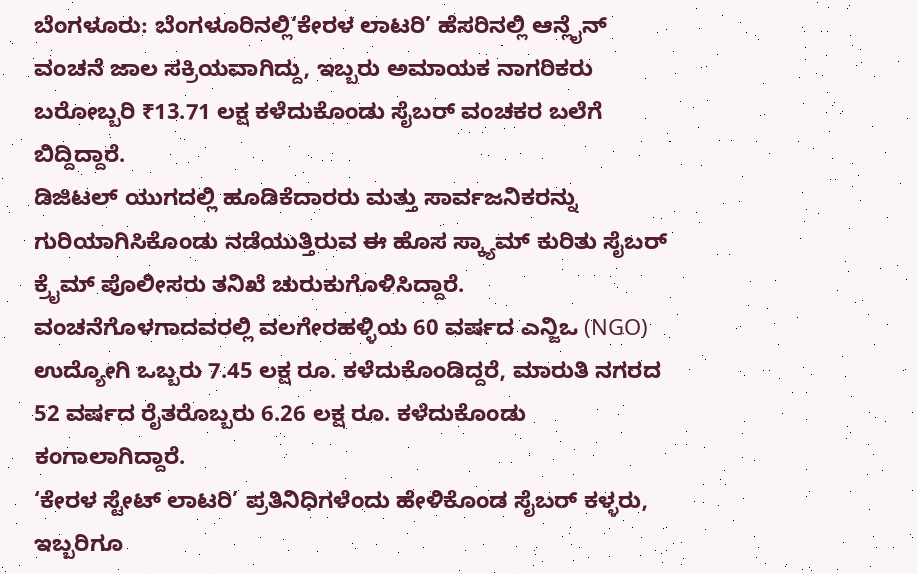ಬೆಂಗಳೂರು: ಬೆಂಗಳೂರಿನಲ್ಲಿ‘ಕೇರಳ ಲಾಟರಿ’ ಹೆಸರಿನಲ್ಲಿ ಆನ್ಲೈನ್ ವಂಚನೆ ಜಾಲ ಸಕ್ರಿಯವಾಗಿದ್ದು, ಇಬ್ಬರು ಅಮಾಯಕ ನಾಗರಿಕರು ಬರೋಬ್ಬರಿ ₹13.71 ಲಕ್ಷ ಕಳೆದುಕೊಂಡು ಸೈಬರ್ ವಂಚಕರ ಬಲೆಗೆ ಬಿದ್ದಿದ್ದಾರೆ.
ಡಿಜಿಟಲ್ ಯುಗದಲ್ಲಿ ಹೂಡಿಕೆದಾರರು ಮತ್ತು ಸಾರ್ವಜನಿಕರನ್ನು ಗುರಿಯಾಗಿಸಿಕೊಂಡು ನಡೆಯುತ್ತಿರುವ ಈ ಹೊಸ ಸ್ಕ್ಯಾಮ್ ಕುರಿತು ಸೈಬರ್ ಕ್ರೈಮ್ ಪೊಲೀಸರು ತನಿಖೆ ಚುರುಕುಗೊಳಿಸಿದ್ದಾರೆ. ವಂಚನೆಗೊಳಗಾದವರಲ್ಲಿ ವಲಗೇರಹಳ್ಳಿಯ 60 ವರ್ಷದ ಎನ್ಜಿಒ (NGO) ಉದ್ಯೋಗಿ ಒಬ್ಬರು 7.45 ಲಕ್ಷ ರೂ. ಕಳೆದುಕೊಂಡಿದ್ದರೆ, ಮಾರುತಿ ನಗರದ 52 ವರ್ಷದ ರೈತರೊಬ್ಬರು 6.26 ಲಕ್ಷ ರೂ. ಕಳೆದುಕೊಂಡು ಕಂಗಾಲಾಗಿದ್ದಾರೆ.
‘ಕೇರಳ ಸ್ಟೇಟ್ ಲಾಟರಿ’ ಪ್ರತಿನಿಧಿಗಳೆಂದು ಹೇಳಿಕೊಂಡ ಸೈಬರ್ ಕಳ್ಳರು, ಇಬ್ಬರಿಗೂ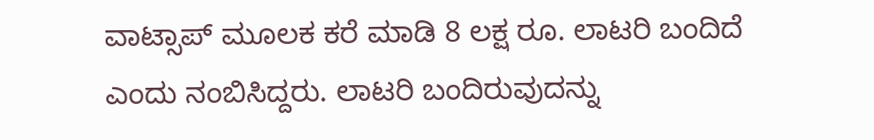ವಾಟ್ಸಾಪ್ ಮೂಲಕ ಕರೆ ಮಾಡಿ 8 ಲಕ್ಷ ರೂ. ಲಾಟರಿ ಬಂದಿದೆ ಎಂದು ನಂಬಿಸಿದ್ದರು. ಲಾಟರಿ ಬಂದಿರುವುದನ್ನು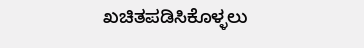ಖಚಿತಪಡಿಸಿಕೊಳ್ಳಲು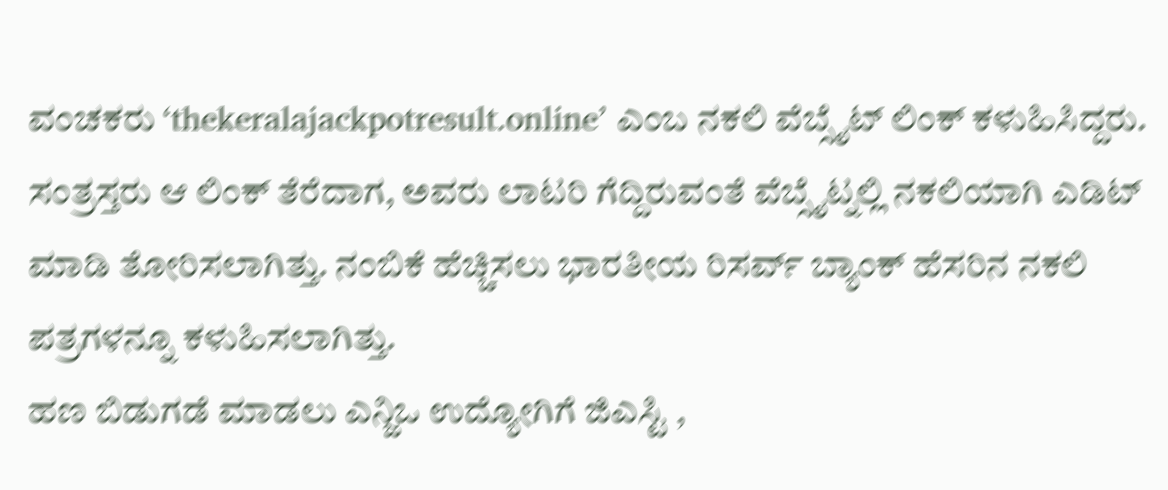ವಂಚಕರು ‘thekeralajackpotresult.online’ ಎಂಬ ನಕಲಿ ವೆಬ್ಸೈಟ್ ಲಿಂಕ್ ಕಳುಹಿಸಿದ್ದರು. ಸಂತ್ರಸ್ತರು ಆ ಲಿಂಕ್ ತೆರೆದಾಗ, ಅವರು ಲಾಟರಿ ಗೆದ್ದಿರುವಂತೆ ವೆಬ್ಸೈಟ್ನಲ್ಲಿ ನಕಲಿಯಾಗಿ ಎಡಿಟ್ ಮಾಡಿ ತೋರಿಸಲಾಗಿತ್ತು. ನಂಬಿಕೆ ಹೆಚ್ಚಿಸಲು ಭಾರತೀಯ ರಿಸರ್ವ್ ಬ್ಯಾಂಕ್ ಹೆಸರಿನ ನಕಲಿ ಪತ್ರಗಳನ್ನೂ ಕಳುಹಿಸಲಾಗಿತ್ತು.
ಹಣ ಬಿಡುಗಡೆ ಮಾಡಲು ಎನ್ಜಿಒ ಉದ್ಯೋಗಿಗೆ ಜಿಎಸ್ಟಿ ,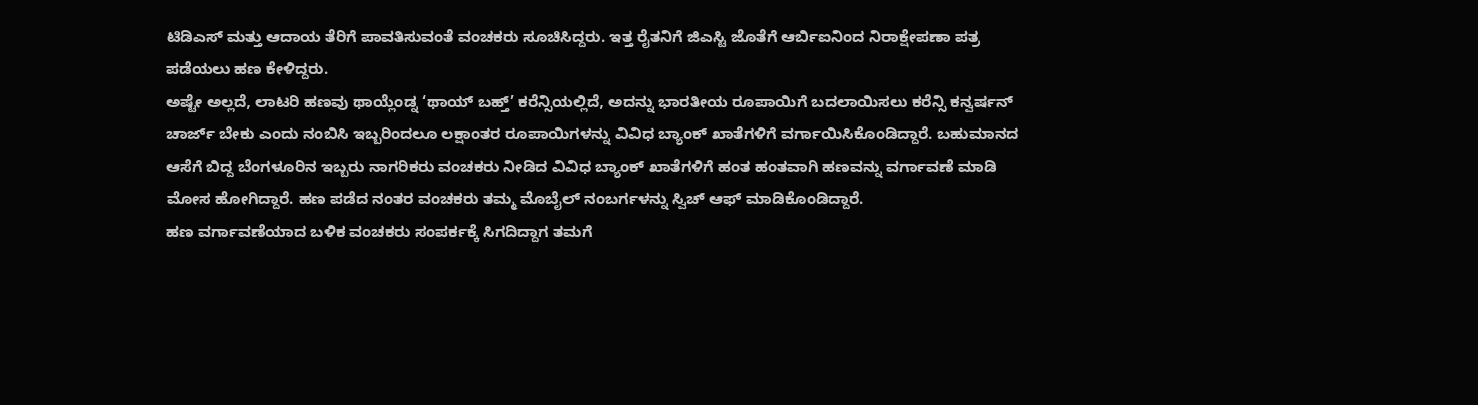ಟಿಡಿಎಸ್ ಮತ್ತು ಆದಾಯ ತೆರಿಗೆ ಪಾವತಿಸುವಂತೆ ವಂಚಕರು ಸೂಚಿಸಿದ್ದರು. ಇತ್ತ ರೈತನಿಗೆ ಜಿಎಸ್ಟಿ ಜೊತೆಗೆ ಆರ್ಬಿಐನಿಂದ ನಿರಾಕ್ಷೇಪಣಾ ಪತ್ರ ಪಡೆಯಲು ಹಣ ಕೇಳಿದ್ದರು.
ಅಷ್ಟೇ ಅಲ್ಲದೆ, ಲಾಟರಿ ಹಣವು ಥಾಯ್ಲೆಂಡ್ನ ‘ಥಾಯ್ ಬಹ್ತ್’ ಕರೆನ್ಸಿಯಲ್ಲಿದೆ, ಅದನ್ನು ಭಾರತೀಯ ರೂಪಾಯಿಗೆ ಬದಲಾಯಿಸಲು ಕರೆನ್ಸಿ ಕನ್ವರ್ಷನ್ ಚಾರ್ಜ್ ಬೇಕು ಎಂದು ನಂಬಿಸಿ ಇಬ್ಬರಿಂದಲೂ ಲಕ್ಷಾಂತರ ರೂಪಾಯಿಗಳನ್ನು ವಿವಿಧ ಬ್ಯಾಂಕ್ ಖಾತೆಗಳಿಗೆ ವರ್ಗಾಯಿಸಿಕೊಂಡಿದ್ದಾರೆ. ಬಹುಮಾನದ ಆಸೆಗೆ ಬಿದ್ದ ಬೆಂಗಳೂರಿನ ಇಬ್ಬರು ನಾಗರಿಕರು ವಂಚಕರು ನೀಡಿದ ವಿವಿಧ ಬ್ಯಾಂಕ್ ಖಾತೆಗಳಿಗೆ ಹಂತ ಹಂತವಾಗಿ ಹಣವನ್ನು ವರ್ಗಾವಣೆ ಮಾಡಿ ಮೋಸ ಹೋಗಿದ್ದಾರೆ. ಹಣ ಪಡೆದ ನಂತರ ವಂಚಕರು ತಮ್ಮ ಮೊಬೈಲ್ ನಂಬರ್ಗಳನ್ನು ಸ್ವಿಚ್ ಆಫ್ ಮಾಡಿಕೊಂಡಿದ್ದಾರೆ.
ಹಣ ವರ್ಗಾವಣೆಯಾದ ಬಳಿಕ ವಂಚಕರು ಸಂಪರ್ಕಕ್ಕೆ ಸಿಗದಿದ್ದಾಗ ತಮಗೆ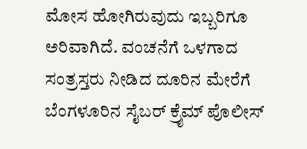ಮೋಸ ಹೋಗಿರುವುದು ಇಬ್ಬರಿಗೂ ಅರಿವಾಗಿದೆ. ವಂಚನೆಗೆ ಒಳಗಾದ ಸಂತ್ರಸ್ತರು ನೀಡಿದ ದೂರಿನ ಮೇರೆಗೆ ಬೆಂಗಳೂರಿನ ಸೈಬರ್ ಕ್ರೈಮ್ ಪೊಲೀಸ್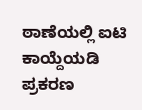ಠಾಣೆಯಲ್ಲಿ ಐಟಿ ಕಾಯ್ದೆಯಡಿ ಪ್ರಕರಣ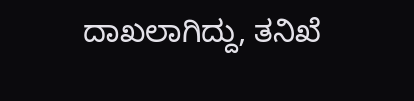ದಾಖಲಾಗಿದ್ದು, ತನಿಖೆ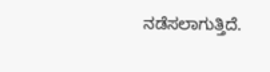ನಡೆಸಲಾಗುತ್ತಿದೆ.